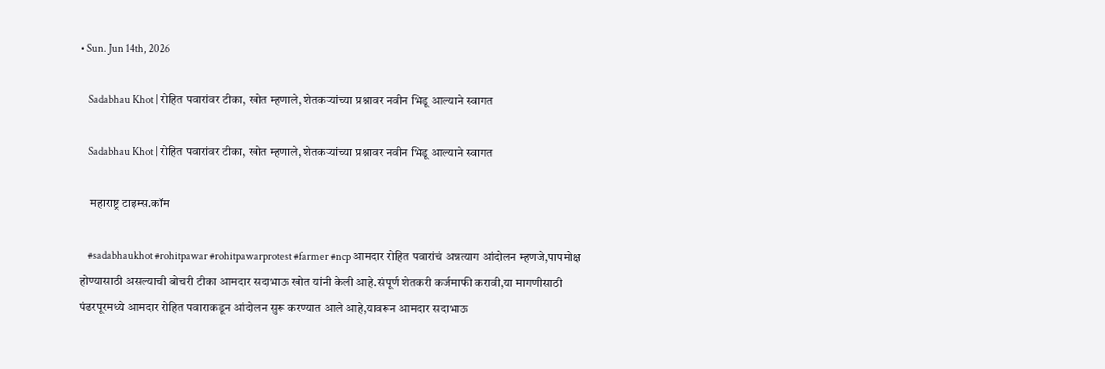• Sun. Jun 14th, 2026

    Sadabhau Khot | रोहित पवारांवर टीका, खोत म्हणाले, शेतकऱ्यांच्या प्रश्नावर नवीन भिडू आल्याने स्वागत

    Sadabhau Khot | रोहित पवारांवर टीका, खोत म्हणाले, शेतकऱ्यांच्या प्रश्नावर नवीन भिडू आल्याने स्वागत

    महाराष्ट्र टाइम्स.कॉम

    #sadabhaukhot #rohitpawar #rohitpawarprotest #farmer #ncp आमदार रोहित पवारांचं अन्नत्याग आंदोलन म्हणजे,पापमोक्ष होण्यासाठी असल्याची बोचरी टीका आमदार सदाभाऊ खोत यांनी केली आहे.संपूर्ण शेतकरी कर्जमाफी करावी,या मागणीसाठी पंढरपूरमध्ये आमदार रोहित पवाराकडून आंदोलन सुरू करण्यात आले आहे,यावरून आमदार सदाभाऊ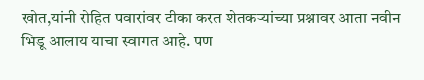खोत,यांनी रोहित पवारांवर टीका करत शेतकऱ्यांच्या प्रश्नावर आता नवीन भिडू आलाय याचा स्वागत आहे. पण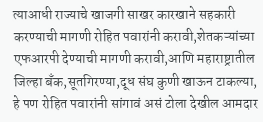त्याआधी राज्याचे खाजगी साखर कारखाने सहकारी करण्याची मागणी रोहित पवारांनी करावी,शेतकऱ्यांच्या एफआरपी देण्याची मागणी करावी,आणि महाराष्ट्रातील जिल्हा बँक,सूतगिरण्या,दूध संघ कुणी खाऊन टाकल्या, हे पण रोहित पवारांनी सांगावं असं टोला देखील आमदार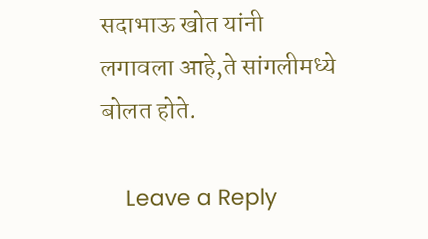सदाभाऊ खोत यांनी लगावला आहे,ते सांगलीमध्ये बोलत होते.

    Leave a Reply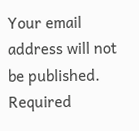Your email address will not be published. Required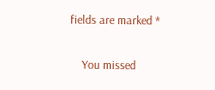fields are marked *

    You missed